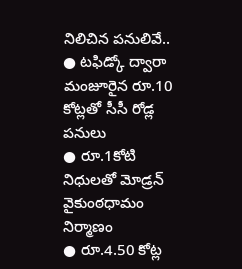నిలిచిన పనులివే..
● టఫిడ్కో ద్వారా మంజూరైన రూ.10 కోట్లతో సీసీ రోడ్ల పనులు
● రూ.1కోటి నిధులతో మోడ్రన్ వైకుంఠధామం నిర్మాణం
● రూ.4.50 కోట్ల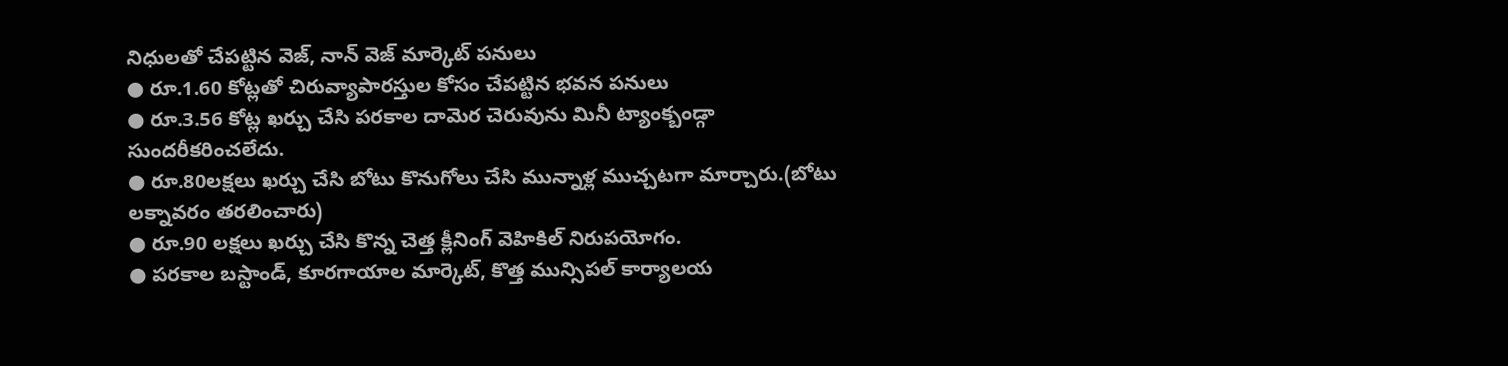నిధులతో చేపట్టిన వెజ్, నాన్ వెజ్ మార్కెట్ పనులు
● రూ.1.60 కోట్లతో చిరువ్యాపారస్తుల కోసం చేపట్టిన భవన పనులు
● రూ.3.56 కోట్ల ఖర్చు చేసి పరకాల దామెర చెరువును మినీ ట్యాంక్బండ్గా సుందరీకరించలేదు.
● రూ.80లక్షలు ఖర్చు చేసి బోటు కొనుగోలు చేసి మున్నాళ్ల ముచ్చటగా మార్చారు.(బోటు లక్నావరం తరలించారు)
● రూ.90 లక్షలు ఖర్చు చేసి కొన్న చెత్త క్లీనింగ్ వెహికిల్ నిరుపయోగం.
● పరకాల బస్టాండ్, కూరగాయాల మార్కెట్, కొత్త మున్సిపల్ కార్యాలయ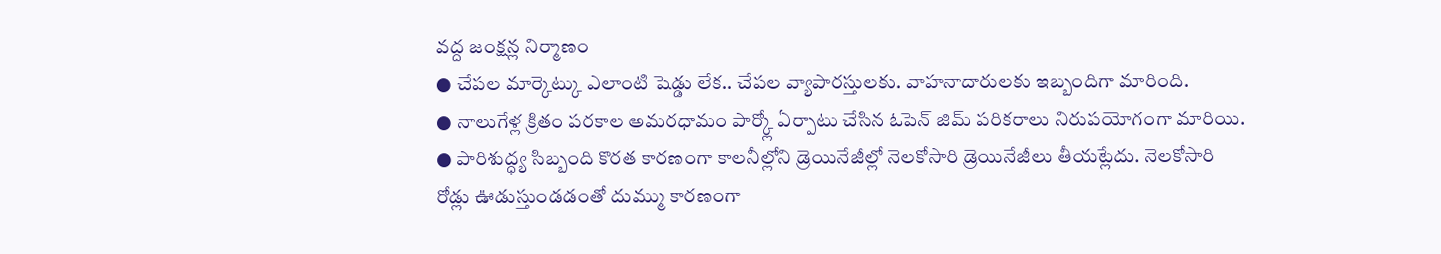వద్ద జంక్షన్ల నిర్మాణం
● చేపల మార్కెట్కు ఎలాంటి షెడ్డు లేక.. చేపల వ్యాపారస్తులకు. వాహనాదారులకు ఇబ్బందిగా మారింది.
● నాలుగేళ్ల క్రితం పరకాల అమరధామం పార్క్లో ఏర్పాటు చేసిన ఓపెన్ జిమ్ పరికరాలు నిరుపయోగంగా మారియి.
● పారిశుద్ధ్య సిబ్బంది కొరత కారణంగా కాలనీల్లోని డ్రెయినేజీల్లో నెలకోసారి డ్రెయినేజీలు తీయట్లేదు. నెలకోసారి రోడ్లు ఊడుస్తుండడంతో దుమ్ము కారణంగా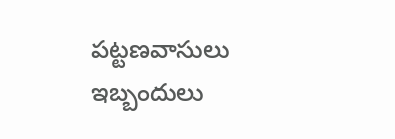పట్టణవాసులు ఇబ్బందులు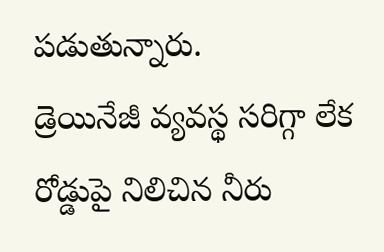పడుతున్నారు.
డ్రెయినేజీ వ్యవస్థ సరిగ్గా లేక రోడ్డుపై నిలిచిన నీరు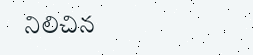నిలిచిన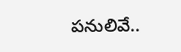పనులివే..